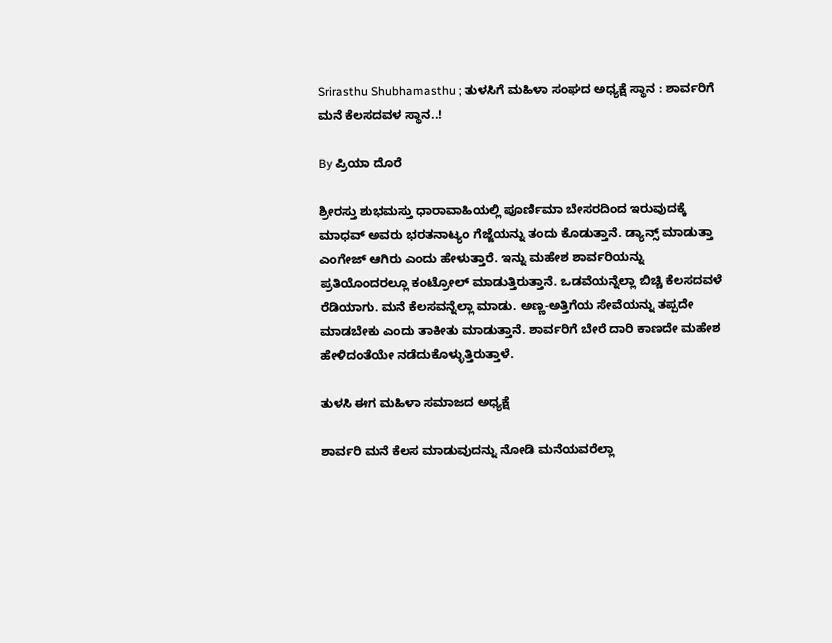Srirasthu Shubhamasthu ; ತುಳಸಿಗೆ ಮಹಿಳಾ ಸಂಘದ ಅಧ್ಯಕ್ಷೆ ಸ್ಥಾನ : ಶಾರ್ವರಿಗೆ ಮನೆ ಕೆಲಸದವಳ ಸ್ಥಾನ..!

By ಪ್ರಿಯಾ ದೊರೆ

ಶ್ರೀರಸ್ತು ಶುಭಮಸ್ತು ಧಾರಾವಾಹಿಯಲ್ಲಿ ಪೂರ್ಣಿಮಾ ಬೇಸರದಿಂದ ಇರುವುದಕ್ಕೆ ಮಾಧವ್ ಅವರು ಭರತನಾಟ್ಯಂ ಗೆಜ್ಜೆಯನ್ನು ತಂದು ಕೊಡುತ್ತಾನೆ. ಡ್ಯಾನ್ಸ್ ಮಾಡುತ್ತಾ ಎಂಗೇಜ್ ಆಗಿರು ಎಂದು ಹೇಳುತ್ತಾರೆ. ಇನ್ನು ಮಹೇಶ ಶಾರ್ವರಿಯನ್ನು ಪ್ರತಿಯೊಂದರಲ್ಲೂ ಕಂಟ್ರೋಲ್ ಮಾಡುತ್ತಿರುತ್ತಾನೆ. ಒಡವೆಯನ್ನೆಲ್ಲಾ ಬಿಚ್ಚಿ ಕೆಲಸದವಳೆ ರೆಡಿಯಾಗು. ಮನೆ ಕೆಲಸವನ್ನೆಲ್ಲಾ ಮಾಡು. ಅಣ್ಣ-ಅತ್ತಿಗೆಯ ಸೇವೆಯನ್ನು ತಪ್ಪದೇ ಮಾಡಬೇಕು ಎಂದು ತಾಕೀತು ಮಾಡುತ್ತಾನೆ. ಶಾರ್ವರಿಗೆ ಬೇರೆ ದಾರಿ ಕಾಣದೇ ಮಹೇಶ ಹೇಳಿದಂತೆಯೇ ನಡೆದುಕೊಳ್ಳುತ್ತಿರುತ್ತಾಳೆ.

ತುಳಸಿ ಈಗ ಮಹಿಳಾ ಸಮಾಜದ ಅಧ್ಯಕ್ಷೆ

ಶಾರ್ವರಿ ಮನೆ ಕೆಲಸ ಮಾಡುವುದನ್ನು ನೋಡಿ ಮನೆಯವರೆಲ್ಲಾ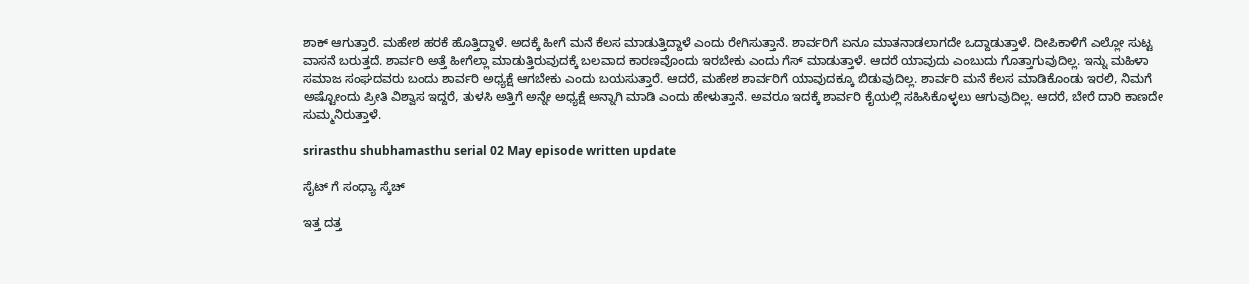ಶಾಕ್ ಆಗುತ್ತಾರೆ. ಮಹೇಶ ಹರಕೆ ಹೊತ್ತಿದ್ದಾಳೆ. ಅದಕ್ಕೆ ಹೀಗೆ ಮನೆ ಕೆಲಸ ಮಾಡುತ್ತಿದ್ದಾಳೆ ಎಂದು ರೇಗಿಸುತ್ತಾನೆ. ಶಾರ್ವರಿಗೆ ಏನೂ ಮಾತನಾಡಲಾಗದೇ ಒದ್ದಾಡುತ್ತಾಳೆ. ದೀಪಿಕಾಳಿಗೆ ಎಲ್ಲೋ ಸುಟ್ಟ ವಾಸನೆ ಬರುತ್ತದೆ. ಶಾರ್ವರಿ ಅತ್ತೆ ಹೀಗೆಲ್ಲಾ ಮಾಡುತ್ತಿರುವುದಕ್ಕೆ ಬಲವಾದ ಕಾರಣವೊಂದು ಇರಬೇಕು ಎಂದು ಗೆಸ್ ಮಾಡುತ್ತಾಳೆ. ಆದರೆ ಯಾವುದು ಎಂಬುದು ಗೊತ್ತಾಗುವುದಿಲ್ಲ. ಇನ್ನು ಮಹಿಳಾ ಸಮಾಜ ಸಂಘದವರು ಬಂದು ಶಾರ್ವರಿ ಅಧ್ಯಕ್ಷೆ ಆಗಬೇಕು ಎಂದು ಬಯಸುತ್ತಾರೆ. ಆದರೆ, ಮಹೇಶ ಶಾರ್ವರಿಗೆ ಯಾವುದಕ್ಕೂ ಬಿಡುವುದಿಲ್ಲ. ಶಾರ್ವರಿ ಮನೆ ಕೆಲಸ ಮಾಡಿಕೊಂಡು ಇರಲಿ, ನಿಮಗೆ ಅಷ್ಟೋಂದು ಪ್ರೀತಿ ವಿಶ್ವಾಸ ಇದ್ದರೆ, ತುಳಸಿ ಅತ್ತಿಗೆ ಅನ್ನೇ ಅಧ್ಯಕ್ಷೆ ಅನ್ನಾಗಿ ಮಾಡಿ ಎಂದು ಹೇಳುತ್ತಾನೆ. ಅವರೂ ಇದಕ್ಕೆ ಶಾರ್ವರಿ ಕೈಯಲ್ಲಿ ಸಹಿಸಿಕೊಳ್ಳಲು ಆಗುವುದಿಲ್ಲ. ಆದರೆ, ಬೇರೆ ದಾರಿ ಕಾಣದೇ ಸುಮ್ಮನಿರುತ್ತಾಳೆ.

srirasthu shubhamasthu serial 02 May episode written update

ಸೈಟ್ ಗೆ ಸಂಧ್ಯಾ ಸ್ಕೆಚ್

ಇತ್ತ ದತ್ತ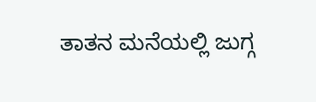ತಾತನ ಮನೆಯಲ್ಲಿ ಜುಗ್ಗ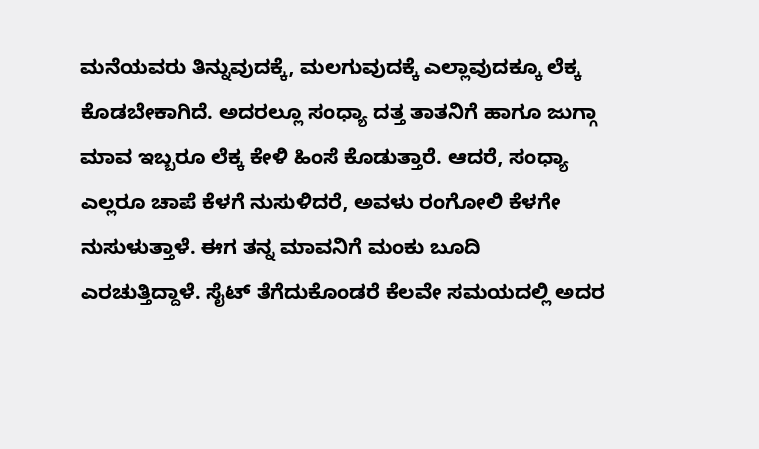ಮನೆಯವರು ತಿನ್ನುವುದಕ್ಕೆ, ಮಲಗುವುದಕ್ಕೆ ಎಲ್ಲಾವುದಕ್ಕೂ ಲೆಕ್ಕ ಕೊಡಬೇಕಾಗಿದೆ. ಅದರಲ್ಲೂ ಸಂಧ್ಯಾ ದತ್ತ ತಾತನಿಗೆ ಹಾಗೂ ಜುಗ್ಗಾ ಮಾವ ಇಬ್ಬರೂ ಲೆಕ್ಕ ಕೇಳಿ ಹಿಂಸೆ ಕೊಡುತ್ತಾರೆ. ಆದರೆ, ಸಂಧ್ಯಾ ಎಲ್ಲರೂ ಚಾಪೆ ಕೆಳಗೆ ನುಸುಳಿದರೆ, ಅವಳು ರಂಗೋಲಿ ಕೆಳಗೇ ನುಸುಳುತ್ತಾಳೆ. ಈಗ ತನ್ನ ಮಾವನಿಗೆ ಮಂಕು ಬೂದಿ ಎರಚುತ್ತಿದ್ದಾಳೆ. ಸೈಟ್ ತೆಗೆದುಕೊಂಡರೆ ಕೆಲವೇ ಸಮಯದಲ್ಲಿ ಅದರ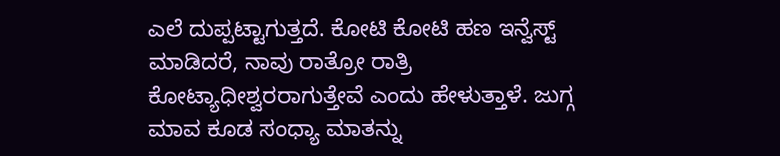ಎಲೆ ದುಪ್ಪಟ್ಟಾಗುತ್ತದೆ. ಕೋಟಿ ಕೋಟಿ ಹಣ ಇನ್ವೆಸ್ಟ್ ಮಾಡಿದರೆ, ನಾವು ರಾತ್ರೋ ರಾತ್ರಿ ಕೋಟ್ಯಾಧೀಶ್ವರರಾಗುತ್ತೇವೆ ಎಂದು ಹೇಳುತ್ತಾಳೆ. ಜುಗ್ಗ ಮಾವ ಕೂಡ ಸಂಧ್ಯಾ ಮಾತನ್ನು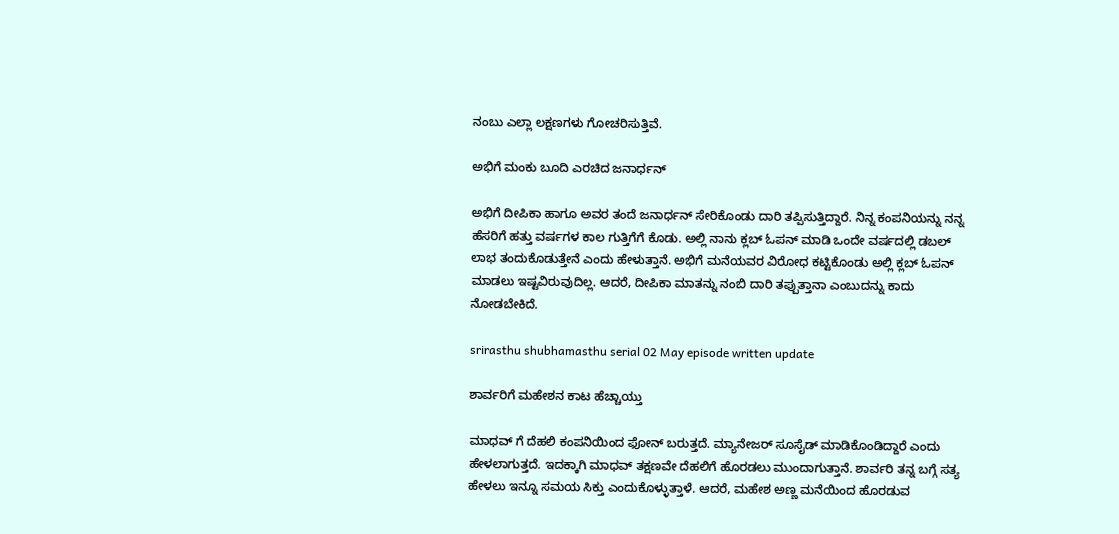ನಂಬು ಎಲ್ಲಾ ಲಕ್ಷಣಗಳು ಗೋಚರಿಸುತ್ತಿವೆ.

ಅಭಿಗೆ ಮಂಕು ಬೂದಿ ಎರಚಿದ ಜನಾರ್ಧನ್

ಅಭಿಗೆ ದೀಪಿಕಾ ಹಾಗೂ ಅವರ ತಂದೆ ಜನಾರ್ಧನ್ ಸೇರಿಕೊಂಡು ದಾರಿ ತಪ್ಪಿಸುತ್ತಿದ್ದಾರೆ. ನಿನ್ನ ಕಂಪನಿಯನ್ನು ನನ್ನ ಹೆಸರಿಗೆ ಹತ್ತು ವರ್ಷಗಳ ಕಾಲ ಗುತ್ತಿಗೆಗೆ ಕೊಡು. ಅಲ್ಲಿ ನಾನು ಕ್ಲಬ್ ಓಪನ್ ಮಾಡಿ ಒಂದೇ ವರ್ಷದಲ್ಲಿ ಡಬಲ್ ಲಾಭ ತಂದುಕೊಡುತ್ತೇನೆ ಎಂದು ಹೇಳುತ್ತಾನೆ. ಅಭಿಗೆ ಮನೆಯವರ ವಿರೋಧ ಕಟ್ಟಿಕೊಂಡು ಅಲ್ಲಿ ಕ್ಲಬ್ ಓಪನ್ ಮಾಡಲು ಇಷ್ಟವಿರುವುದಿಲ್ಲ. ಆದರೆ, ದೀಪಿಕಾ ಮಾತನ್ನು ನಂಬಿ ದಾರಿ ತಪ್ಪುತ್ತಾನಾ ಎಂಬುದನ್ನು ಕಾದು ನೋಡಬೇಕಿದೆ.

srirasthu shubhamasthu serial 02 May episode written update

ಶಾರ್ವರಿಗೆ ಮಹೇಶನ ಕಾಟ ಹೆಚ್ಚಾಯ್ತು

ಮಾಧವ್ ಗೆ ದೆಹಲಿ ಕಂಪನಿಯಿಂದ ಫೋನ್ ಬರುತ್ತದೆ. ಮ್ಯಾನೇಜರ್ ಸೂಸೈಡ್ ಮಾಡಿಕೊಂಡಿದ್ದಾರೆ ಎಂದು ಹೇಳಲಾಗುತ್ತದೆ. ಇದಕ್ಕಾಗಿ ಮಾಧವ್ ತಕ್ಷಣವೇ ದೆಹಲಿಗೆ ಹೊರಡಲು ಮುಂದಾಗುತ್ತಾನೆ. ಶಾರ್ವರಿ ತನ್ನ ಬಗ್ಗೆ ಸತ್ಯ ಹೇಳಲು ಇನ್ನೂ ಸಮಯ ಸಿಕ್ತು ಎಂದುಕೊಳ್ಳುತ್ತಾಳೆ. ಆದರೆ, ಮಹೇಶ ಅಣ್ಣ ಮನೆಯಿಂದ ಹೊರಡುವ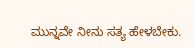ಮುನ್ನವೇ ನೀನು ಸತ್ಯ ಹೇಳಬೇಕು.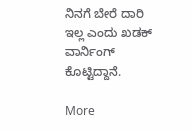ನಿನಗೆ ಬೇರೆ ದಾರಿ ಇಲ್ಲ ಎಂದು ಖಡಕ್ ವಾರ್ನಿಂಗ್ ಕೊಟ್ಟಿದ್ದಾನೆ.

More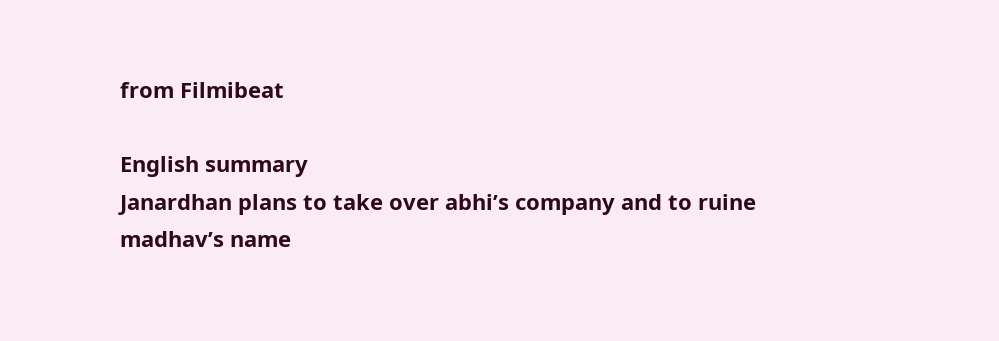from Filmibeat

English summary
Janardhan plans to take over abhi’s company and to ruine madhav’s name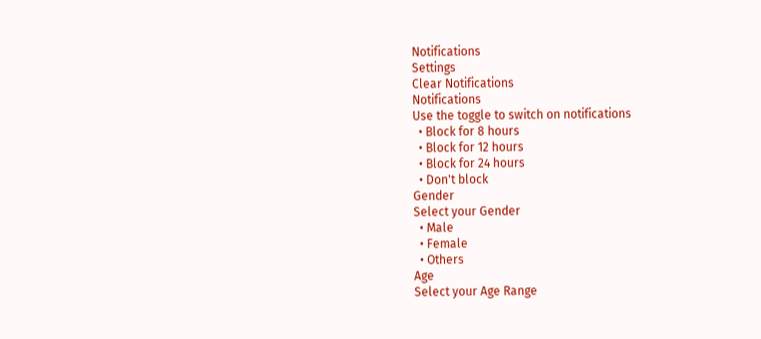Notifications
Settings
Clear Notifications
Notifications
Use the toggle to switch on notifications
  • Block for 8 hours
  • Block for 12 hours
  • Block for 24 hours
  • Don't block
Gender
Select your Gender
  • Male
  • Female
  • Others
Age
Select your Age Range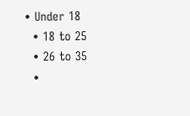• Under 18
  • 18 to 25
  • 26 to 35
  •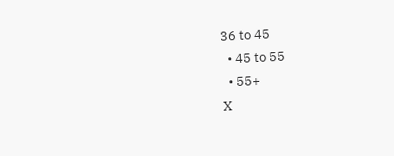36 to 45
  • 45 to 55
  • 55+
X